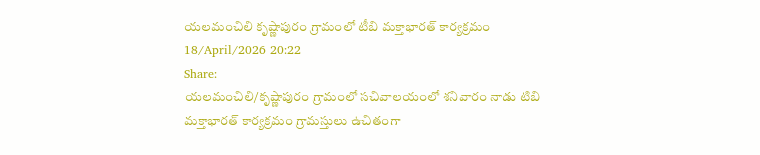యలమంచిలి కృష్ణాపురం గ్రామంలో టీబి మక్తాభారత్ కార్యక్రమం
18/April/2026 20:22
Share:
యలమంచిలి/కృష్ణాపురం గ్రామంలో సచివాలయంలో శనివారం నాడు టిబి మక్తాభారత్ కార్యక్రమం గ్రామస్తులు ఉచితంగా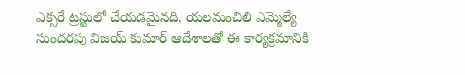ఎక్సరే ట్రస్టులో చేయడమైనది. యలమంచిలి ఎమ్మెల్యే సుందరపు విజయ్ కుమార్ ఆదేశాలతో ఈ కార్యక్రమానికి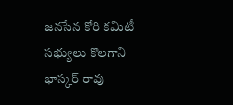జనసేన కోరి కమిటీ సభ్యులు కొలగాని భాస్కర్ రావు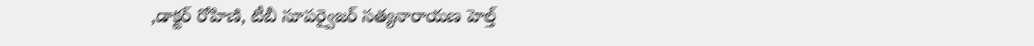,డాక్టర్ రోహిణి, టీబీ సూపర్వైజర్ సత్యనారాయణ హెల్త్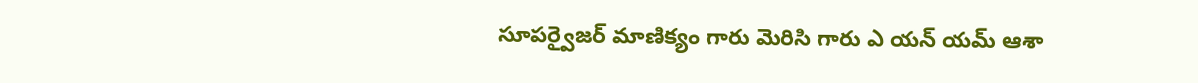సూపర్వైజర్ మాణిక్యం గారు మెరిసి గారు ఎ యన్ యమ్ ఆశా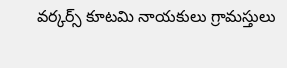వర్కర్స్ కూటమి నాయకులు గ్రామస్తులు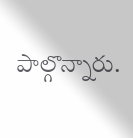పాల్గొన్నారు.